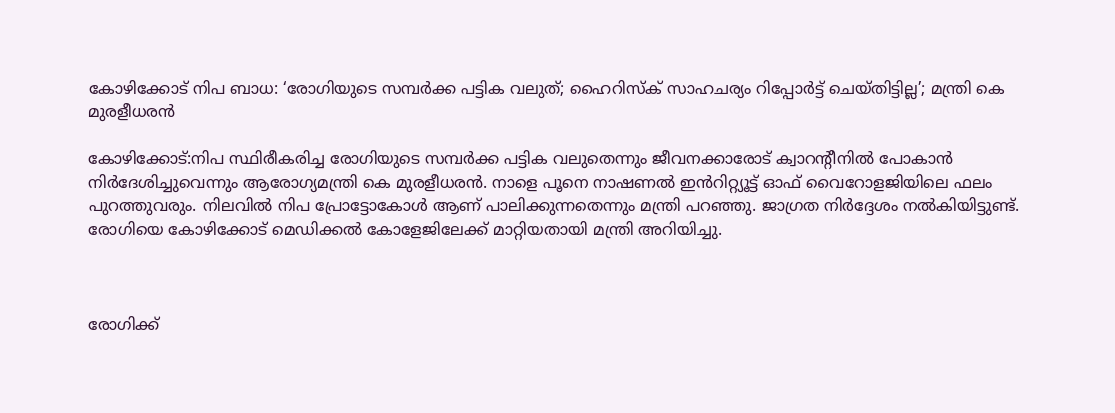കോഴിക്കോട് നിപ ബാധ: ‘രോഗിയുടെ സമ്പർക്ക പട്ടിക വലുത്; ഹൈറിസ്ക് സാഹചര്യം റിപ്പോർട്ട് ചെയ്തിട്ടില്ല’; മന്ത്രി കെ മുരളീധരൻ

കോഴിക്കോട്:നിപ സ്ഥിരീകരിച്ച രോഗിയുടെ സമ്പർക്ക പട്ടിക വലുതെന്നും ജീവനക്കാരോട് ക്വാറന്റീനിൽ പോകാൻ നിർദേശിച്ചുവെന്നും ആരോഗ്യമന്ത്രി കെ മുരളീധരൻ. നാളെ പൂനെ നാഷണൽ ഇൻറിറ്റ്യൂട്ട് ഓഫ് വൈറോളജിയിലെ ഫലം പുറത്തുവരും. നിലവിൽ നിപ പ്രോട്ടോകോൾ ആണ് പാലിക്കുന്നതെന്നും മന്ത്രി പറഞ്ഞു. ജാഗ്രത നിർദ്ദേശം നൽകിയിട്ടുണ്ട്. രോഗിയെ കോഴിക്കോട് മെഡിക്കൽ കോളേജിലേക്ക് മാറ്റിയതായി മന്ത്രി അറിയിച്ചു.



രോഗിക്ക്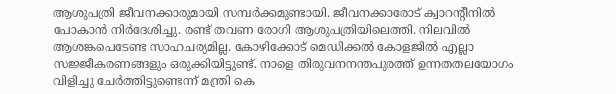ആശുപത്രി ജീവനക്കാരുമായി സമ്പർക്കമുണ്ടായി. ജീവനക്കാരോട് ക്വാറന്റീനിൽ പോകാൻ നിർദേശിച്ചു. രണ്ട് തവണ രോഗി ആശുപത്രിയിലെത്തി. നിലവിൽ ആശങ്കപെടേണ്ട സാഹചര്യമില്ല. കോഴിക്കോട് മെഡിക്കൽ കോളജിൽ എല്ലാ സജ്ജീകരണങ്ങളും ഒരുക്കിയിട്ടുണ്ട്. നാളെ തിരുവനനന്തപുരത്ത് ഉന്നതതലയോഗം വിളിച്ചു ചേർത്തിട്ടുണ്ടെന്ന് മന്ത്രി കെ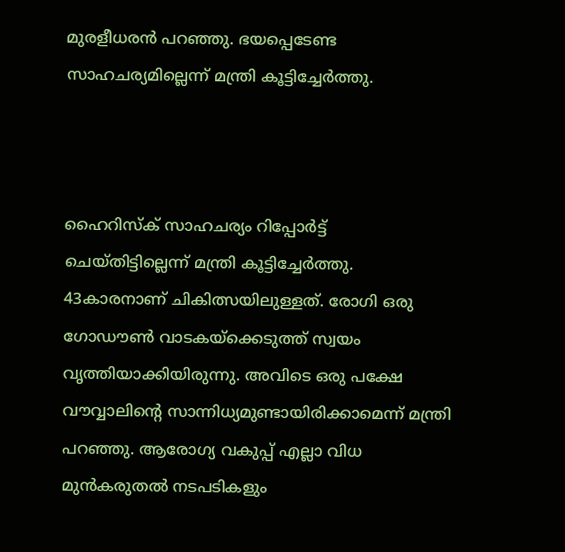മുരളീധരൻ പറഞ്ഞു. ഭയപ്പെടേണ്ട സാഹചര്യമില്ലെന്ന് മന്ത്രി കൂട്ടിച്ചേർത്തു.



ഹൈറിസ്ക് സാഹചര്യം റിപ്പോർട്ട് ചെയ്തിട്ടില്ലെന്ന് മന്ത്രി കൂട്ടിച്ചേർത്തു. 43കാരനാണ് ചികിത്സയിലുള്ളത്. രോഗി ഒരു ഗോഡൗൺ വാടകയ്ക്കെടുത്ത് സ്വയം വൃത്തിയാക്കിയിരുന്നു. അവിടെ ഒരു പക്ഷേ വൗവ്വാലിന്റെ സാന്നിധ്യമുണ്ടായിരിക്കാമെന്ന് മന്ത്രി പറഞ്ഞു. ആരോഗ്യ വകുപ്പ് എല്ലാ വിധ മുന്‍കരുതല്‍ നടപടികളും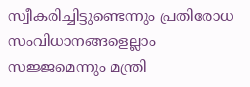സ്വീകരിച്ചിട്ടുണ്ടെന്നും പ്രതിരോധ സംവിധാനങ്ങളെല്ലാം സജ്ജമെന്നും മന്ത്രി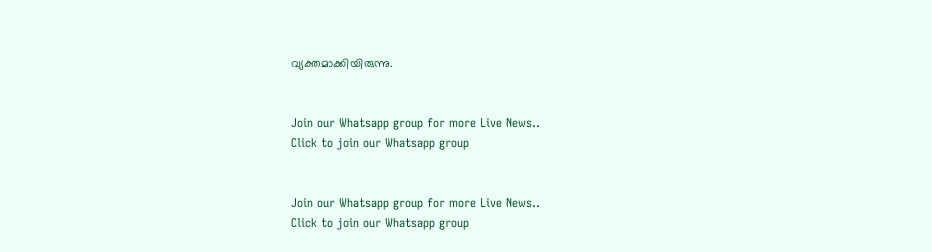വ്യക്തമാക്കിയിരുന്നു.


Join our Whatsapp group for more Live News..
Click to join our Whatsapp group


Join our Whatsapp group for more Live News..
Click to join our Whatsapp group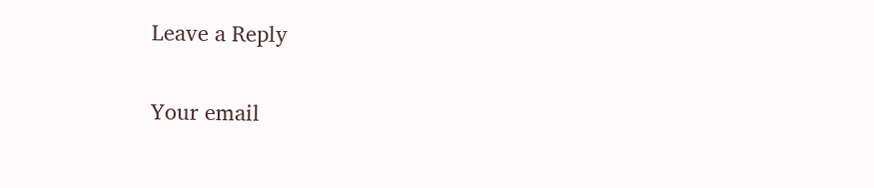Leave a Reply

Your email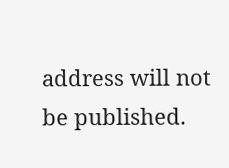address will not be published.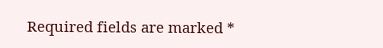Required fields are marked *